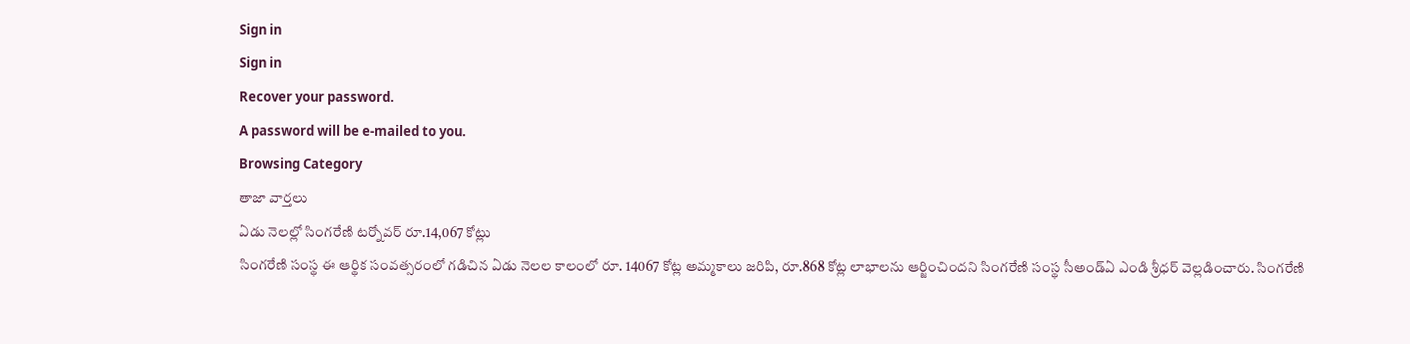Sign in
Sign in
Recover your password.
A password will be e-mailed to you.
Browsing Category
తాజా వార్తలు
ఏడు నెలల్లో సింగరేణి టర్నోవర్ రూ.14,067 కోట్లు
సింగరేణి సంస్థ ఈ ఆర్థిక సంవత్సరంలో గడిచిన ఏడు నెలల కాలంలో రూ. 14067 కోట్ల అమ్మకాలు జరిపి, రూ.868 కోట్ల లాభాలను ఆర్జించిందని సింగరేణి సంస్థ సీఅండ్ఏ ఎండి శ్రీధర్ వెల్లడించారు. సింగరేణి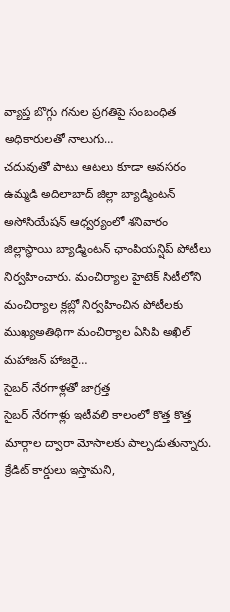వ్యాప్త బొగ్గు గనుల ప్రగతిపై సంబంధిత అధికారులతో నాలుగు…
చదువుతో పాటు ఆటలు కూడా అవసరం
ఉమ్మడి అదిలాబాద్ జిల్లా బ్యాడ్మింటన్ అసోసియేషన్ ఆధ్వర్యంలో శనివారం జిల్లాస్థాయి బ్యాడ్మింటన్ ఛాంపియన్షిప్ పోటీలు నిర్వహించారు. మంచిర్యాల హైటెక్ సిటీలోని మంచిర్యాల క్లబ్లో నిర్వహించిన పోటీలకు ముఖ్యఅతిథిగా మంచిర్యాల ఏసిపి అఖిల్ మహాజన్ హాజరై…
సైబర్ నేరగాళ్లతో జాగ్రత్త
సైబర్ నేరగాళ్లు ఇటీవలి కాలంలో కొత్త కొత్త మార్గాల ద్వారా మోసాలకు పాల్పడుతున్నారు. క్రేడిట్ కార్డులు ఇస్తామని,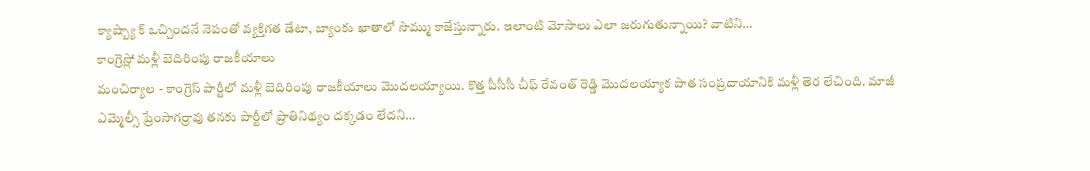క్యాష్బ్యా క్ ఒచ్చిందనే నెపంతో వ్యక్తిగత డేటా, బ్యాంకు ఖాతాలో సొమ్ము కాజేస్తున్నారు. ఇలాంటి మోసాలు ఎలా జరుగుతున్నాయి? వాటిని…
కాంగ్రెస్లో మళ్లీ బెదిరింపు రాజకీయాలు
మంచిర్యాల - కాంగ్రెస్ పార్టీలో మళ్లీ బెదిరింపు రాజకీయాలు మొదలయ్యాయి. కొత్త పీసీసీ చీఫ్ రేవంత్ రెడ్డి మొదలయ్యాక పాత సంప్రదాయానికి మళ్లీ తెర లేచింది. మాజీ ఎమ్మెల్సీ ప్రేంసాగర్రావు తనకు పార్టీలో ప్రాతినిథ్యం దక్కడం లేదని…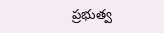ప్రభుత్వ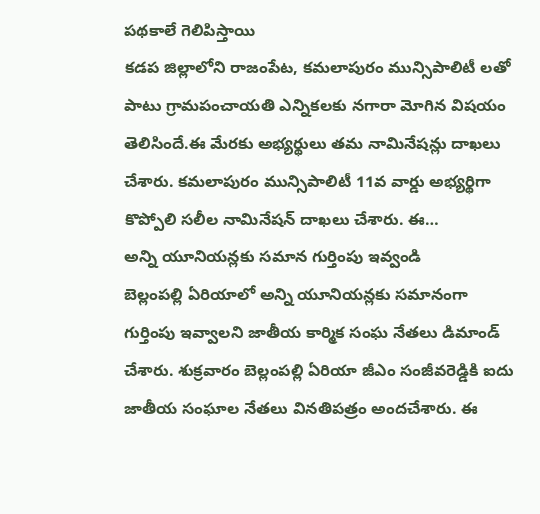పథకాలే గెలిపిస్తాయి
కడప జిల్లాలోని రాజంపేట, కమలాపురం మున్సిపాలిటీ లతో పాటు గ్రామపంచాయతి ఎన్నికలకు నగారా మోగిన విషయం తెలిసిందే.ఈ మేరకు అభ్యర్థులు తమ నామినేషన్లు దాఖలు చేశారు. కమలాపురం మున్సిపాలిటీ 11వ వార్డు అభ్యర్థిగా కొప్పోలి సలీల నామినేషన్ దాఖలు చేశారు. ఈ…
అన్ని యూనియన్లకు సమాన గుర్తింపు ఇవ్వండి
బెల్లంపల్లి ఏరియాలో అన్ని యూనియన్లకు సమానంగా గుర్తింపు ఇవ్వాలని జాతీయ కార్మిక సంఘ నేతలు డిమాండ్ చేశారు. శుక్రవారం బెల్లంపల్లి ఏరియా జీఎం సంజీవరెడ్డికి ఐదు జాతీయ సంఘాల నేతలు వినతిపత్రం అందచేశారు. ఈ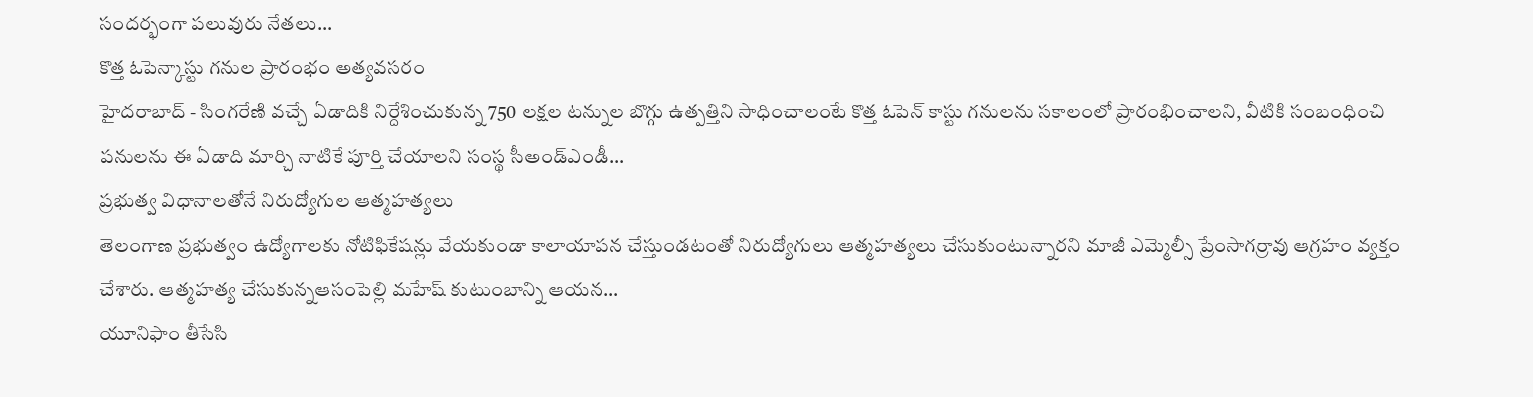సందర్భంగా పలువురు నేతలు…
కొత్త ఓపెన్కాస్టు గనుల ప్రారంభం అత్యవసరం
హైదరాబాద్ - సింగరేణి వచ్చే ఏడాదికి నిర్దేశించుకున్న 750 లక్షల టన్నుల బొగ్గు ఉత్పత్తిని సాధించాలంటే కొత్త ఓపెన్ కాస్టు గనులను సకాలంలో ప్రారంభించాలని, వీటికి సంబంధించి పనులను ఈ ఏడాది మార్చి నాటికే పూర్తి చేయాలని సంస్థ సీఅండ్ఎండీ…
ప్రభుత్వ విధానాలతోనే నిరుద్యోగుల ఆత్మహత్యలు
తెలంగాణ ప్రభుత్వం ఉద్యోగాలకు నోటిఫికేషన్లు వేయకుండా కాలాయాపన చేస్తుండటంతో నిరుద్యోగులు ఆత్మహత్యలు చేసుకుంటున్నారని మాజీ ఎమ్మెల్సీ ప్రేంసాగర్రావు ఆగ్రహం వ్యక్తం చేశారు. ఆత్మహత్య చేసుకున్నఆసంపెల్లి మహేష్ కుటుంబాన్ని ఆయన…
యూనిఫాం తీసేసి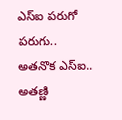ఎస్ఐ పరుగో పరుగు..
అతనొక ఎస్ఐ.. అతణ్ణి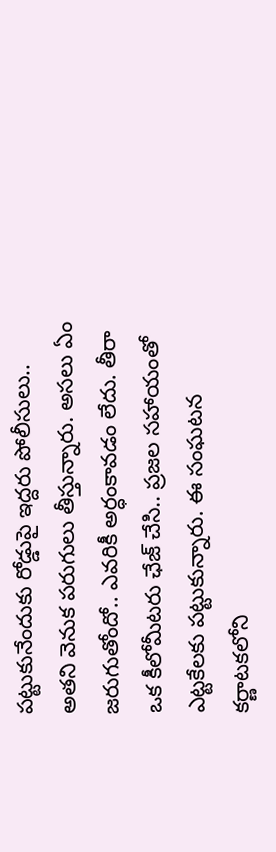పట్టుకునేందుకు రోడ్డుపై ఇద్దరు పోలీసులు.. అతని వెనుక పరుగులు తీస్తున్నారు. అసలు ఏం జరుగుతోందో.. ఎవరికీ అర్ధంకావడం లేదు. తీరా ఒక కీలోమీటరు ఛేజ్ చేసి.. ప్రజల సహాయంతో ఎట్టకేలకు పట్టుకున్నారు. ఈ సంఘటన కర్ణాటకలోని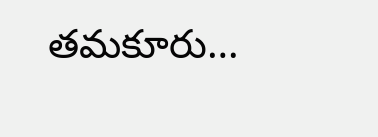తమకూరు…